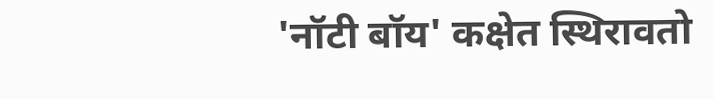'नॉटी बॉय' कक्षेत स्थिरावतो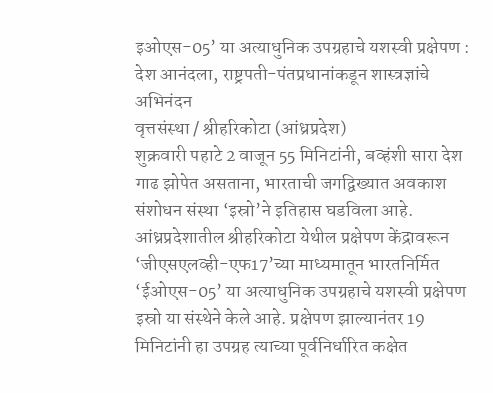इओएस-05’ या अत्याधुनिक उपग्रहाचे यशस्वी प्रक्षेपण : देश आनंदला, राष्ट्रपती-पंतप्रधानांकडून शास्त्रज्ञांचे अभिनंदन
वृत्तसंस्था / श्रीहरिकोटा (आंध्रप्रदेश)
शुक्रवारी पहाटे 2 वाजून 55 मिनिटांनी, बव्हंशी सारा देश गाढ झोपेत असताना, भारताची जगद्विख्यात अवकाश संशोधन संस्था ‘इस्रो’ने इतिहास घडविला आहे. आंध्रप्रदेशातील श्रीहरिकोटा येथील प्रक्षेपण केंद्रावरून ‘जीएसएलव्ही-एफ17’च्या माध्यमातून भारतनिर्मित ‘ईओएस-05’ या अत्याधुनिक उपग्रहाचे यशस्वी प्रक्षेपण इस्रो या संस्थेने केले आहे. प्रक्षेपण झाल्यानंतर 19 मिनिटांनी हा उपग्रह त्याच्या पूर्वनिर्धारित कक्षेत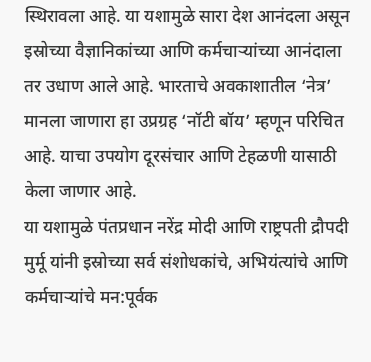स्थिरावला आहे. या यशामुळे सारा देश आनंदला असून इस्रोच्या वैज्ञानिकांच्या आणि कर्मचाऱ्यांच्या आनंदाला तर उधाण आले आहे. भारताचे अवकाशातील ‘नेत्र’ मानला जाणारा हा उप्रग्रह ‘नॉटी बॉय’ म्हणून परिचित आहे. याचा उपयोग दूरसंचार आणि टेहळणी यासाठी केला जाणार आहे.
या यशामुळे पंतप्रधान नरेंद्र मोदी आणि राष्ट्रपती द्रौपदी मुर्मू यांनी इस्रोच्या सर्व संशोधकांचे, अभियंत्यांचे आणि कर्मचाऱ्यांचे मन:पूर्वक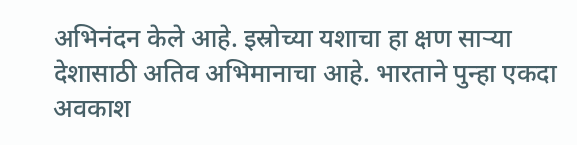अभिनंदन केले आहे. इस्रोच्या यशाचा हा क्षण साऱ्या देशासाठी अतिव अभिमानाचा आहे. भारताने पुन्हा एकदा अवकाश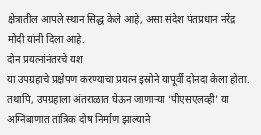क्षेत्रातील आपले स्थान सिद्ध केले आहे, असा संदेश पंतप्रधान नरेंद्र मोदी यांनी दिला आहे.
दोन प्रयत्नांनंतरचे यश
या उपग्रहाचे प्रक्षेपण करण्याचा प्रयत्न इस्रोने यापूर्वी दोनदा केला होता. तथापि, उपग्रहाला अंतराळात घेऊन जाणाऱ्या ‘पीएसएलव्ही’ या अग्निबाणात तांत्रिक दोष निर्माण झाल्याने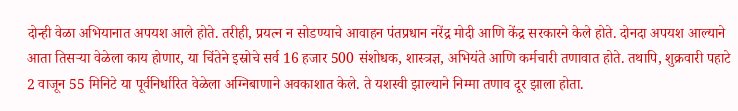दोन्ही वेळा अभियानात अपयश आले होते. तरीही, प्रयत्न न सोडण्याचे आवाहन पंतप्रधान नरेंद्र मोदी आणि केंद्र सरकारने केले होते. दोनदा अपयश आल्याने आता तिसऱ्या वेळेला काय होणार, या चिंतेने इस्रोचे सर्व 16 हजार 500 संशोधक, शास्त्रज्ञ, अभियंते आणि कर्मचारी तणावात होते. तथापि, शुक्रवारी पहाटे 2 वाजून 55 मिनिटे या पूर्वनिर्धारित वेळेला अग्निबाणाने अवकाशात केले. ते यशस्वी झाल्याने निम्मा तणाव दूर झाला होता.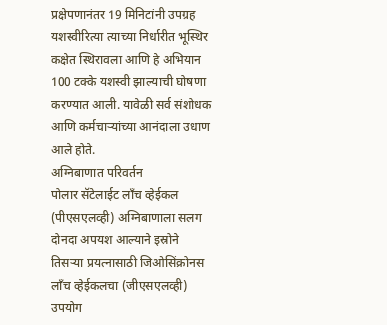प्रक्षेपणानंतर 19 मिनिटांनी उपग्रह यशस्वीरित्या त्याच्या निर्धारीत भूस्थिर कक्षेत स्थिरावला आणि हे अभियान 100 टक्के यशस्वी झाल्याची घोषणा करण्यात आली. यावेळी सर्व संशोधक आणि कर्मचाऱ्यांच्या आनंदाला उधाण आले होते.
अग्निबाणात परिवर्तन
पोलार सॅटेलाईट लाँच व्हेईकल (पीएसएलव्ही) अग्निबाणाला सलग दोनदा अपयश आल्याने इस्रोने तिसऱ्या प्रयत्नासाठी जिओसिंक्रोनस लाँच व्हेईकलचा (जीएसएलव्ही) उपयोग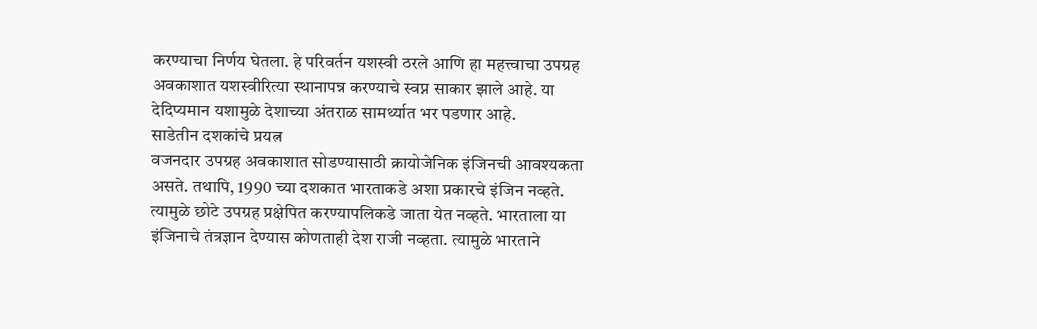करण्याचा निर्णय घेतला. हे परिवर्तन यशस्वी ठरले आणि हा महत्त्वाचा उपग्रह अवकाशात यशस्वीरित्या स्थानापन्न करण्याचे स्वप्न साकार झाले आहे. या देदिप्यमान यशामुळे देशाच्या अंतराळ सामर्थ्यात भर पडणार आहे.
साडेतीन दशकांचे प्रयत्न
वजनदार उपग्रह अवकाशात सोडण्यासाठी क्रायोजेनिक इंजिनची आवश्यकता असते. तथापि, 1990 च्या दशकात भारताकडे अशा प्रकारचे इंजिन नव्हते. त्यामुळे छोटे उपग्रह प्रक्षेपित करण्यापलिकडे जाता येत नव्हते. भारताला या इंजिनाचे तंत्रज्ञान देण्यास कोणताही देश राजी नव्हता. त्यामुळे भारताने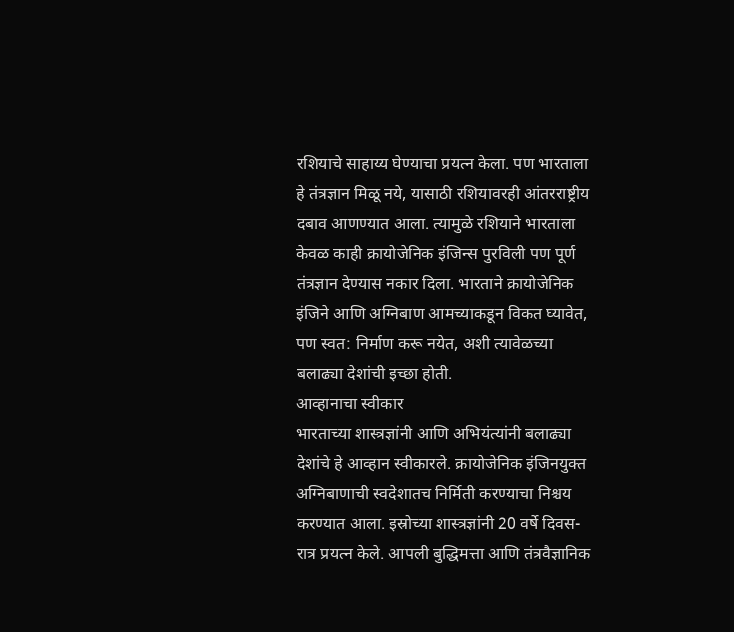रशियाचे साहाय्य घेण्याचा प्रयत्न केला. पण भारताला हे तंत्रज्ञान मिळू नये, यासाठी रशियावरही आंतरराष्ट्रीय दबाव आणण्यात आला. त्यामुळे रशियाने भारताला केवळ काही क्रायोजेनिक इंजिन्स पुरविली पण पूर्ण तंत्रज्ञान देण्यास नकार दिला. भारताने क्रायोजेनिक इंजिने आणि अग्निबाण आमच्याकडून विकत घ्यावेत, पण स्वत: निर्माण करू नयेत, अशी त्यावेळच्या बलाढ्या देशांची इच्छा होती.
आव्हानाचा स्वीकार
भारताच्या शास्त्रज्ञांनी आणि अभियंत्यांनी बलाढ्या देशांचे हे आव्हान स्वीकारले. क्रायोजेनिक इंजिनयुक्त अग्निबाणाची स्वदेशातच निर्मिती करण्याचा निश्चय करण्यात आला. इस्रोच्या शास्त्रज्ञांनी 20 वर्षे दिवस-रात्र प्रयत्न केले. आपली बुद्धिमत्ता आणि तंत्रवैज्ञानिक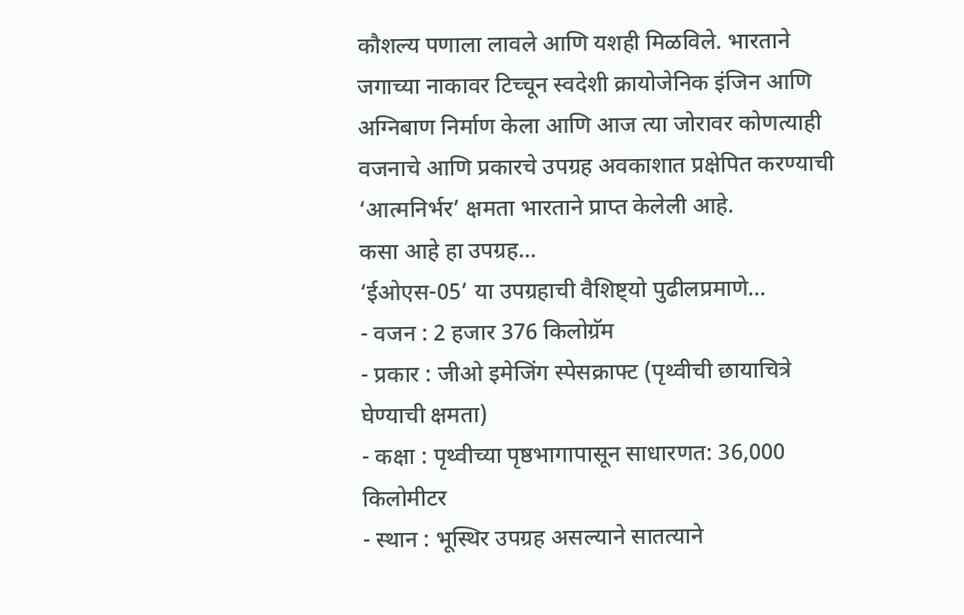कौशल्य पणाला लावले आणि यशही मिळविले. भारताने जगाच्या नाकावर टिच्चून स्वदेशी क्रायोजेनिक इंजिन आणि अग्निबाण निर्माण केला आणि आज त्या जोरावर कोणत्याही वजनाचे आणि प्रकारचे उपग्रह अवकाशात प्रक्षेपित करण्याची ‘आत्मनिर्भर’ क्षमता भारताने प्राप्त केलेली आहे.
कसा आहे हा उपग्रह…
‘ईओएस-05’ या उपग्रहाची वैशिष्ट्यो पुढीलप्रमाणे…
- वजन : 2 हजार 376 किलोग्रॅम
- प्रकार : जीओ इमेजिंग स्पेसक्राफ्ट (पृथ्वीची छायाचित्रे घेण्याची क्षमता)
- कक्षा : पृथ्वीच्या पृष्ठभागापासून साधारणत: 36,000 किलोमीटर
- स्थान : भूस्थिर उपग्रह असल्याने सातत्याने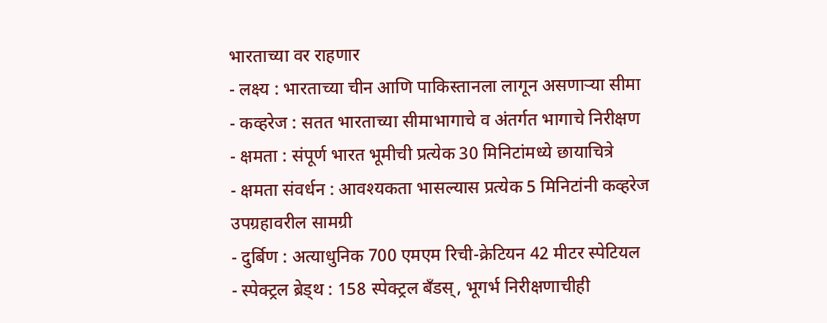भारताच्या वर राहणार
- लक्ष्य : भारताच्या चीन आणि पाकिस्तानला लागून असणाऱ्या सीमा
- कव्हरेज : सतत भारताच्या सीमाभागाचे व अंतर्गत भागाचे निरीक्षण
- क्षमता : संपूर्ण भारत भूमीची प्रत्येक 30 मिनिटांमध्ये छायाचित्रे
- क्षमता संवर्धन : आवश्यकता भासल्यास प्रत्येक 5 मिनिटांनी कव्हरेज
उपग्रहावरील सामग्री
- दुर्बिण : अत्याधुनिक 700 एमएम रिची-क्रेटियन 42 मीटर स्पेटियल
- स्पेक्ट्रल ब्रेड्थ : 158 स्पेक्ट्रल बँडस्, भूगर्भ निरीक्षणाचीही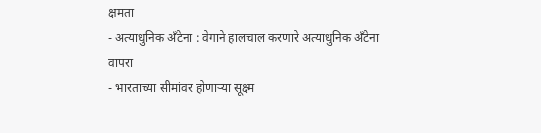क्षमता
- अत्याधुनिक अँटेना : वेगाने हालचाल करणारे अत्याधुनिक अँटेना
वापरा
- भारताच्या सीमांवर होणाऱ्या सूक्ष्म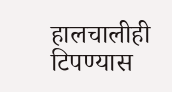हालचालीही टिपण्यास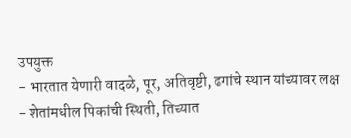उपयुक्त
- भारतात येणारी वादळे, पूर, अतिवृष्टी, ढगांचे स्थान यांच्यावर लक्ष
- शेतांमधील पिकांची स्थिती, तिच्यात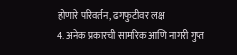होणारे परिवर्तन, ढगफुटीवर लक्ष
4. अनेक प्रकारची सामरिक आणि नागरी गुप्त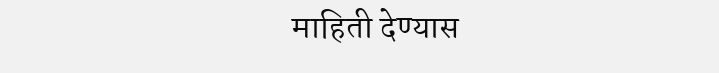माहिती देण्यास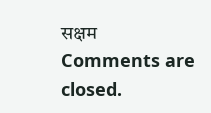सक्षम
Comments are closed.